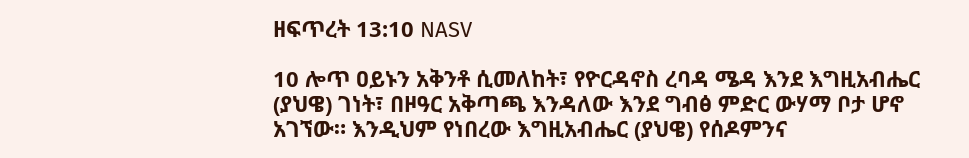ዘፍጥረት 13:10 NASV

10 ሎጥ ዐይኑን አቅንቶ ሲመለከት፣ የዮርዳኖስ ረባዳ ሜዳ እንደ እግዚአብሔር (ያህዌ) ገነት፣ በዞዓር አቅጣጫ እንዳለው እንደ ግብፅ ምድር ውሃማ ቦታ ሆኖ አገኘው። እንዲህም የነበረው እግዚአብሔር (ያህዌ) የሰዶምንና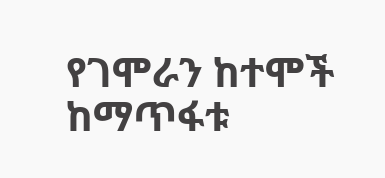የገሞራን ከተሞች ከማጥፋቱ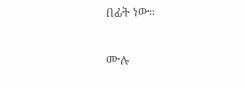በፊት ነው።

ሙሉ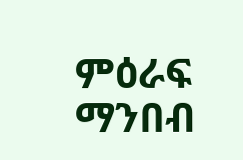ምዕራፍ ማንበብ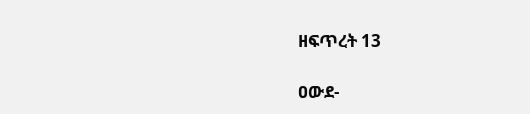ዘፍጥረት 13

ዐውደ-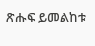ጽሑፍ ይመልከቱ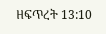ዘፍጥረት 13:10